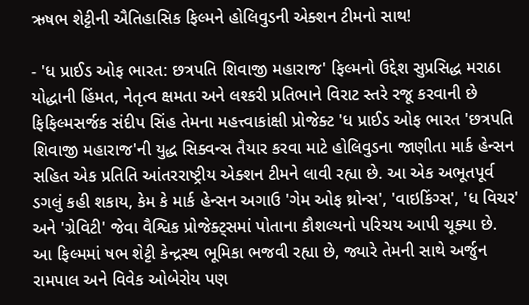ઋષભ શેટ્ટીની ઐતિહાસિક ફિલ્મને હોલિવુડની એક્શન ટીમનો સાથ!

- 'ધ પ્રાઈડ ઓફ ભારત: છત્રપતિ શિવાજી મહારાજ' ફિલ્મનો ઉદ્દેશ સુપ્રસિદ્ધ મરાઠા યોદ્ધાની હિંમત, નેતૃત્વ ક્ષમતા અને લશ્કરી પ્રતિભાને વિરાટ સ્તરે રજૂ કરવાની છે
ફિફિલ્મસર્જક સંદીપ સિંહ તેમના મહત્ત્વાકાંક્ષી પ્રોજેક્ટ 'ધ પ્રાઈડ ઓફ ભારત 'છત્રપતિ શિવાજી મહારાજ'ની યુદ્ધ સિક્વન્સ તૈયાર કરવા માટે હોલિવુડના જાણીતા માર્ક હેન્સન સહિત એક પ્રતિતિ આંતરરાષ્ટ્રીય એક્શન ટીમને લાવી રહ્યા છે. આ એક અભૂતપૂર્વ ડગલું કહી શકાય, કેમ કે માર્ક હેન્સન અગાઉ 'ગેમ ઓફ થ્રોન્સ', 'વાઇકિંગ્સ', 'ધ વિચર' અને 'ગ્રેવિટી' જેવા વૈશ્વિક પ્રોજેક્ટ્સમાં પોતાના કૌશલ્યનો પરિચય આપી ચૂક્યા છે.
આ ફિલ્મમાં ષભ શેટ્ટી કેન્દ્રસ્થ ભૂમિકા ભજવી રહ્યા છે, જ્યારે તેમની સાથે અર્જુન રામપાલ અને વિવેક ઓબેરોય પણ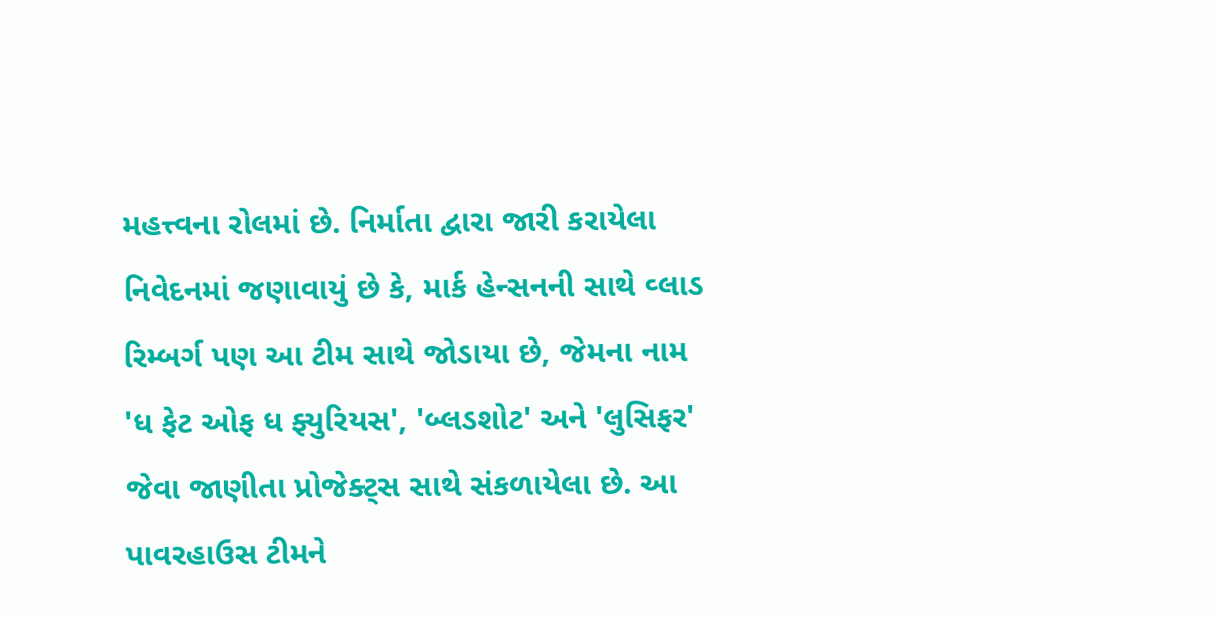મહત્ત્વના રોલમાં છે. નિર્માતા દ્વારા જારી કરાયેલા નિવેદનમાં જણાવાયું છે કે, માર્ક હેન્સનની સાથે વ્લાડ રિમ્બર્ગ પણ આ ટીમ સાથે જોડાયા છે, જેમના નામ 'ધ ફેટ ઓફ ધ ફ્યુરિયસ', 'બ્લડશોટ' અને 'લુસિફર' જેવા જાણીતા પ્રોજેક્ટ્સ સાથે સંકળાયેલા છે. આ પાવરહાઉસ ટીમને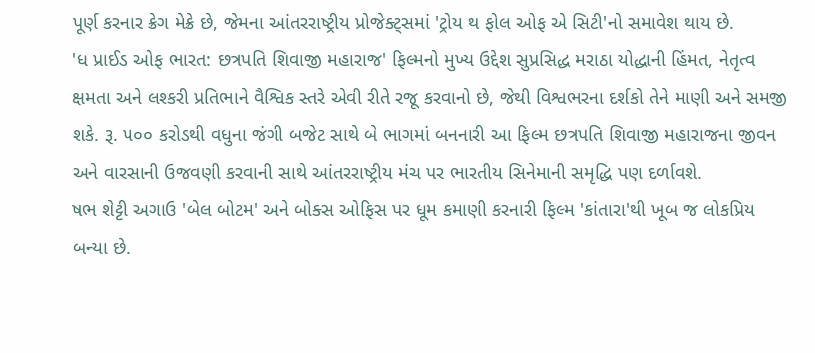પૂર્ણ કરનાર ક્રેગ મેક્રે છે, જેમના આંતરરાષ્ટ્રીય પ્રોજેક્ટ્સમાં 'ટ્રોય થ ફોલ ઓફ એ સિટી'નો સમાવેશ થાય છે.
'ધ પ્રાઈડ ઓફ ભારત: છત્રપતિ શિવાજી મહારાજ' ફિલ્મનો મુખ્ય ઉદ્દેશ સુપ્રસિદ્ધ મરાઠા યોદ્ધાની હિંમત, નેતૃત્વ ક્ષમતા અને લશ્કરી પ્રતિભાને વૈશ્વિક સ્તરે એવી રીતે રજૂ કરવાનો છે, જેથી વિશ્વભરના દર્શકો તેને માણી અને સમજી શકે. રૂ. ૫૦૦ કરોડથી વધુના જંગી બજેટ સાથે બે ભાગમાં બનનારી આ ફિલ્મ છત્રપતિ શિવાજી મહારાજના જીવન અને વારસાની ઉજવણી કરવાની સાથે આંતરરાષ્ટ્રીય મંચ પર ભારતીય સિનેમાની સમૃદ્ધિ પણ દર્ળાવશે.
ષભ શેટ્ટી અગાઉ 'બેલ બોટમ' અને બોક્સ ઓફિસ પર ધૂમ કમાણી કરનારી ફિલ્મ 'કાંતારા'થી ખૂબ જ લોકપ્રિય બન્યા છે.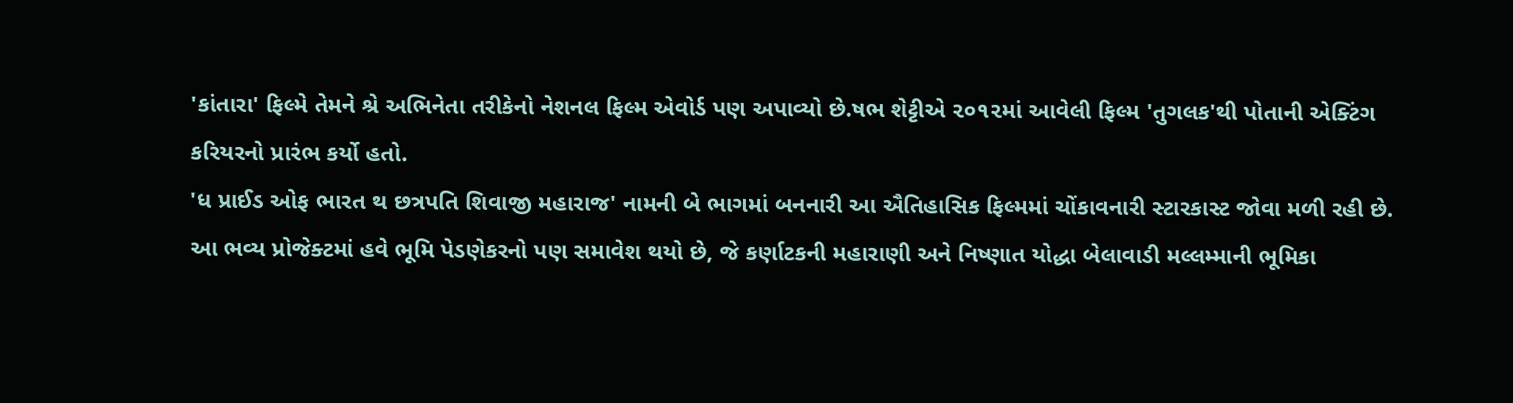'કાંતારા' ફિલ્મે તેમને શ્રે અભિનેતા તરીકેનો નેશનલ ફિલ્મ એવોર્ડ પણ અપાવ્યો છે.ષભ શેટ્ટીએ ૨૦૧૨માં આવેલી ફિલ્મ 'તુગલક'થી પોતાની એક્ટિંગ કરિયરનો પ્રારંભ કર્યો હતો.
'ધ પ્રાઈડ ઓફ ભારત થ છત્રપતિ શિવાજી મહારાજ' નામની બે ભાગમાં બનનારી આ ઐતિહાસિક ફિલ્મમાં ચોંકાવનારી સ્ટારકાસ્ટ જોવા મળી રહી છે. આ ભવ્ય પ્રોજેક્ટમાં હવે ભૂમિ પેડણેકરનો પણ સમાવેશ થયો છે, જે કર્ણાટકની મહારાણી અને નિષ્ણાત યોદ્ધા બેલાવાડી મલ્લમ્માની ભૂમિકા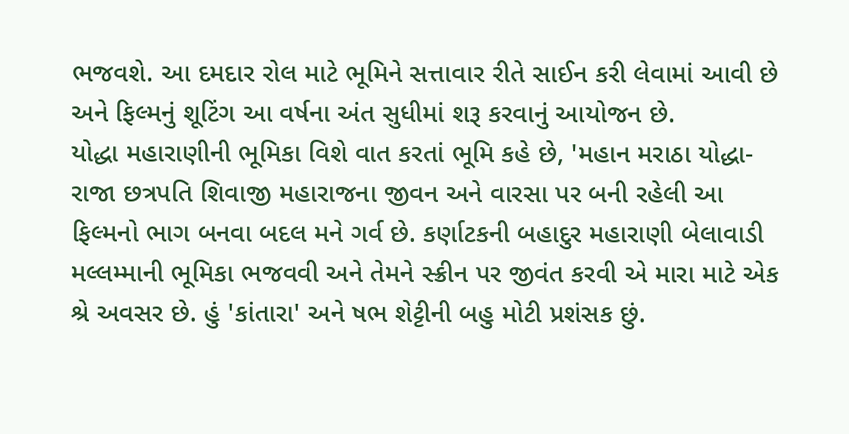ભજવશે. આ દમદાર રોલ માટે ભૂમિને સત્તાવાર રીતે સાઈન કરી લેવામાં આવી છે અને ફિલ્મનું શૂટિંગ આ વર્ષના અંત સુધીમાં શરૂ કરવાનું આયોજન છે.
યોદ્ધા મહારાણીની ભૂમિકા વિશે વાત કરતાં ભૂમિ કહે છે, 'મહાન મરાઠા યોદ્ધા-રાજા છત્રપતિ શિવાજી મહારાજના જીવન અને વારસા પર બની રહેલી આ ફિલ્મનો ભાગ બનવા બદલ મને ગર્વ છે. કર્ણાટકની બહાદુર મહારાણી બેલાવાડી મલ્લમ્માની ભૂમિકા ભજવવી અને તેમને સ્ક્રીન પર જીવંત કરવી એ મારા માટે એક શ્રે અવસર છે. હું 'કાંતારા' અને ષભ શેટ્ટીની બહુ મોટી પ્રશંસક છું.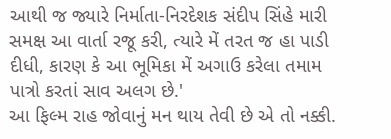આથી જ જ્યારે નિર્માતા-નિરદેશક સંદીપ સિંહે મારી સમક્ષ આ વાર્તા રજૂ કરી, ત્યારે મેં તરત જ હા પાડી દીધી, કારણ કે આ ભૂમિકા મેં અગાઉ કરેલા તમામ પાત્રો કરતાં સાવ અલગ છે.'
આ ફિલ્મ રાહ જોવાનું મન થાય તેવી છે એ તો નક્કી.